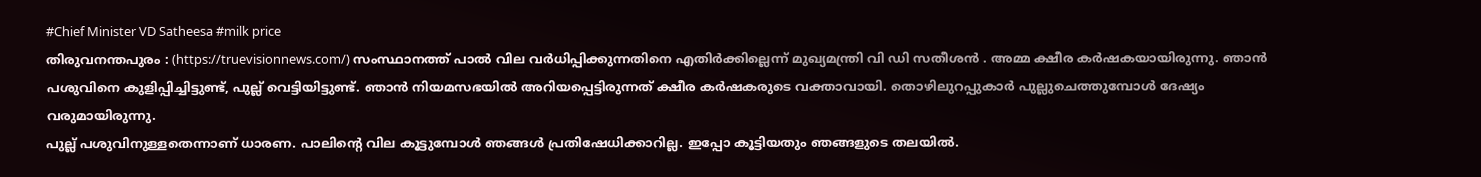#Chief Minister VD Satheesa #milk price
തിരുവനന്തപുരം : (https://truevisionnews.com/) സംസ്ഥാനത്ത് പാൽ വില വർധിപ്പിക്കുന്നതിനെ എതിർക്കില്ലെന്ന് മുഖ്യമന്ത്രി വി ഡി സതീശൻ . അമ്മ ക്ഷീര കർഷകയായിരുന്നു. ഞാൻ പശുവിനെ കുളിപ്പിച്ചിട്ടുണ്ട്, പുല്ല് വെട്ടിയിട്ടുണ്ട്. ഞാൻ നിയമസഭയിൽ അറിയപ്പെട്ടിരുന്നത് ക്ഷീര കർഷകരുടെ വക്താവായി. തൊഴിലുറപ്പുകാർ പുല്ലുചെത്തുമ്പോൾ ദേഷ്യം വരുമായിരുന്നു.
പുല്ല് പശുവിനുള്ളതെന്നാണ് ധാരണ. പാലിൻ്റെ വില കൂട്ടുമ്പോൾ ഞങ്ങൾ പ്രതിഷേധിക്കാറില്ല. ഇപ്പോ കൂട്ടിയതും ഞങ്ങളുടെ തലയിൽ.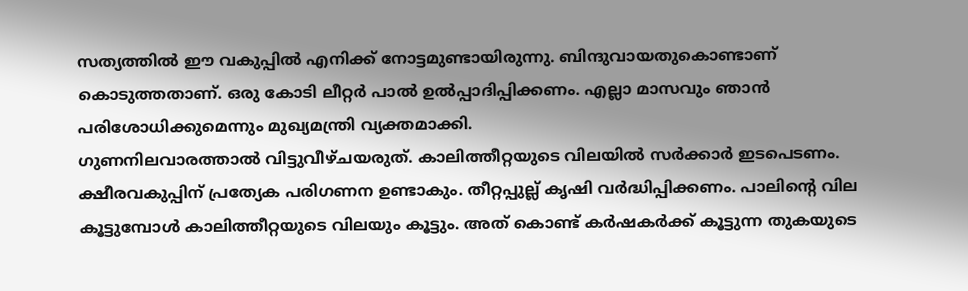സത്യത്തിൽ ഈ വകുപ്പിൽ എനിക്ക് നോട്ടമുണ്ടായിരുന്നു. ബിന്ദുവായതുകൊണ്ടാണ് കൊടുത്തതാണ്. ഒരു കോടി ലീറ്റർ പാൽ ഉൽപ്പാദിപ്പിക്കണം. എല്ലാ മാസവും ഞാൻ പരിശോധിക്കുമെന്നും മുഖ്യമന്ത്രി വ്യക്തമാക്കി.
ഗുണനിലവാരത്താൽ വിട്ടുവീഴ്ചയരുത്. കാലിത്തീറ്റയുടെ വിലയിൽ സർക്കാർ ഇടപെടണം. ക്ഷീരവകുപ്പിന് പ്രത്യേക പരിഗണന ഉണ്ടാകും. തീറ്റപ്പുല്ല് കൃഷി വർദ്ധിപ്പിക്കണം. പാലിന്റെ വില കൂട്ടുമ്പോൾ കാലിത്തീറ്റയുടെ വിലയും കൂട്ടും. അത് കൊണ്ട് കർഷകർക്ക് കൂട്ടുന്ന തുകയുടെ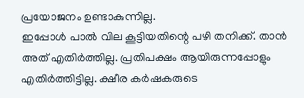പ്രയോജനം ഉണ്ടാകുന്നില്ല.
ഇപ്പോൾ പാൽ വില കൂട്ടിയതിന്റെ പഴി തനിക്ക്. താൻ അത് എതിർത്തില്ല. പ്രതിപക്ഷം ആയിരുന്നപ്പോളും എതിർത്തിട്ടില്ല. ക്ഷീര കർഷകരുടെ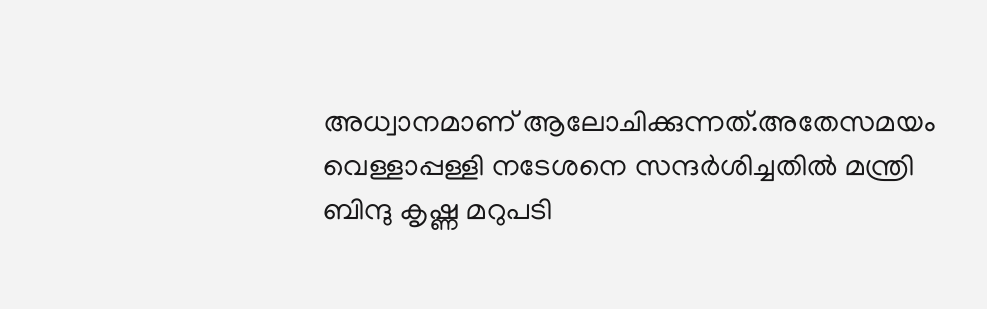അധ്വാനമാണ് ആലോചിക്കുന്നത്.അതേസമയം വെള്ളാപ്പള്ളി നടേശനെ സന്ദർശിച്ചതിൽ മന്ത്രി ബിന്ദു കൃഷ്ണ മറുപടി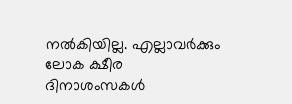നൽകിയില്ല. എല്ലാവർക്കും ലോക ക്ഷീര ദിനാശംസകൾ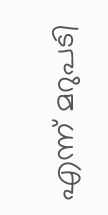എന്ന് മറുപടി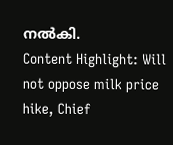നൽകി.
Content Highlight: Will not oppose milk price hike, Chief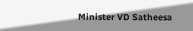Minister VD Satheesa